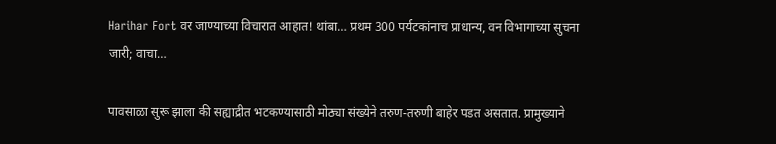Harihar Fort वर जाण्याच्या विचारात आहात! थांबा… प्रथम 300 पर्यटकांनाच प्राधान्य, वन विभागाच्या सुचना जारी; वाचा…

पावसाळा सुरू झाला की सह्याद्रीत भटकण्यासाठी मोठ्या संख्येने तरुण-तरुणी बाहेर पडत असतात. प्रामुख्याने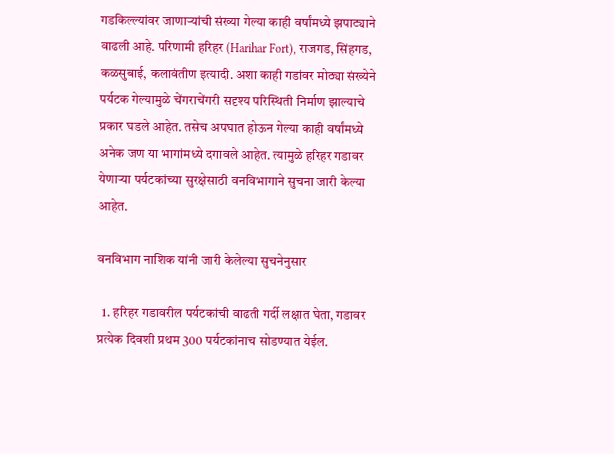गडकिल्ल्यांवर जाणाऱ्यांची संख्या गेल्या काही वर्षांमध्ये झपाट्याने वाढली आहे. परिणामी हरिहर (Harihar Fort), राजगड, सिंहगड, कळसुबाई, कलावंतीण इत्यादी. अशा काही गडांवर मोठ्या संख्येने पर्यटक गेल्यामुळे चेंगराचेंगरी सदृश्य परिस्थिती निर्माण झाल्याचे प्रकार घडले आहेत. तसेच अपघात होऊन गेल्या काही वर्षांमध्ये अनेक जण या भागांमध्ये दगावले आहेत. त्यामुळे हरिहर गडावर येणाऱ्या पर्यटकांच्या सुरक्षेसाठी वनविभागाने सुचना जारी केल्या आहेत.

वनविभाग नाशिक यांनी जारी केलेल्या सुचनेनुसार

  1. हरिहर गडावरील पर्यटकांची वाढती गर्दी लक्षात घेता, गडावर प्रत्येक दिवशी प्रथम 300 पर्यटकांनाच सोडण्यात येईल.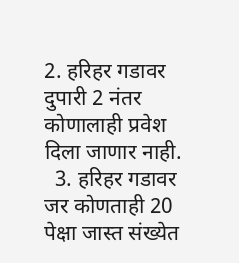2. हरिहर गडावर दुपारी 2 नंतर कोणालाही प्रवेश दिला जाणार नाही.
  3. हरिहर गडावर जर कोणताही 20 पेक्षा जास्त संख्येत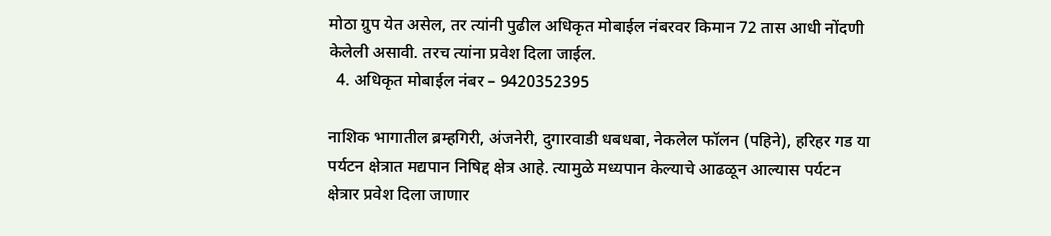मोठा ग्रुप येत असेल, तर त्यांनी पुढील अधिकृत मोबाईल नंबरवर किमान 72 तास आधी नोंदणी केलेली असावी. तरच त्यांना प्रवेश दिला जाईल.
  4. अधिकृत मोबाईल नंबर – 9420352395

नाशिक भागातील ब्रम्हगिरी, अंजनेरी, दुगारवाडी धबधबा, नेकलेल फॉलन (पहिने), हरिहर गड या पर्यटन क्षेत्रात मद्यपान निषिद्द क्षेत्र आहे. त्यामुळे मध्यपान केल्याचे आढळून आल्यास पर्यटन क्षेत्रार प्रवेश दिला जाणार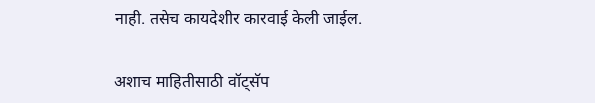नाही. तसेच कायदेशीर कारवाई केली जाईल.

अशाच माहितीसाठी वॉट्सॅप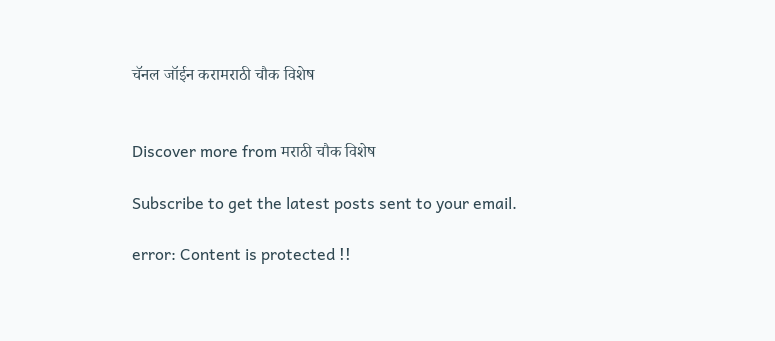चॅनल जॉईन करामराठी चौक विशेष


Discover more from मराठी चौक विशेष

Subscribe to get the latest posts sent to your email.

error: Content is protected !!